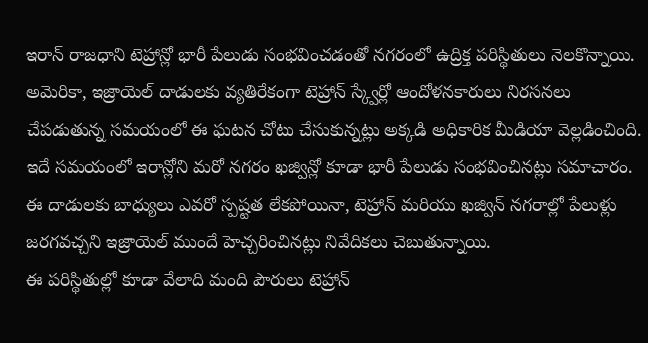ఇరాన్ రాజధాని టెహ్రాన్లో భారీ పేలుడు సంభవించడంతో నగరంలో ఉద్రిక్త పరిస్థితులు నెలకొన్నాయి. అమెరికా, ఇజ్రాయెల్ దాడులకు వ్యతిరేకంగా టెహ్రాన్ స్క్వేర్లో ఆందోళనకారులు నిరసనలు చేపడుతున్న సమయంలో ఈ ఘటన చోటు చేసుకున్నట్లు అక్కడి అధికారిక మీడియా వెల్లడించింది. ఇదే సమయంలో ఇరాన్లోని మరో నగరం ఖజ్విన్లో కూడా భారీ పేలుడు సంభవించినట్లు సమాచారం. ఈ దాడులకు బాధ్యులు ఎవరో స్పష్టత లేకపోయినా, టెహ్రాన్ మరియు ఖజ్విన్ నగరాల్లో పేలుళ్లు జరగవచ్చని ఇజ్రాయెల్ ముందే హెచ్చరించినట్లు నివేదికలు చెబుతున్నాయి.
ఈ పరిస్థితుల్లో కూడా వేలాది మంది పౌరులు టెహ్రాన్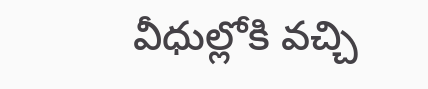వీధుల్లోకి వచ్చి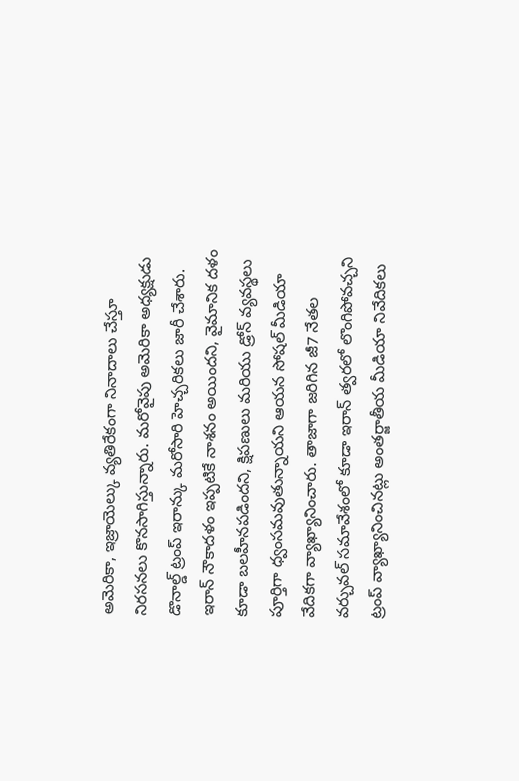అమెరికా, ఇజ్రాయెల్కు వ్యతిరేకంగా నినాదాలు చేస్తూ నిరసనలు కొనసాగిస్తున్నారు. మరోవైపు అమెరికా అధ్యక్షుడు డొనాల్డ్ ట్రంప్ ఇరాన్కు మరోసారి హెచ్చరికలు జారీ చేశారు. ఇరాన్ నౌకాదళం ఇప్పటికే నాశనం అయిందని, వైమానిక దళం కూడా బలహీనపడిందని, క్షిపణులు మరియు డ్రోన్ వ్యవస్థలు పూర్తిగా ధ్వంసమవుతున్నాయని ఆయన సోషల్ మీడియా వేదికగా వ్యాఖ్యానించారు. తాజాగా జరిగిన జీ7 నేతల వర్చువల్ సమావేశంలో కూడా ఇరాన్ త్వరలో లొంగిపోవచ్చని ట్రంప్ వ్యాఖ్యానించినట్లు అంతర్జాతీయ మీడియా నివేదికలు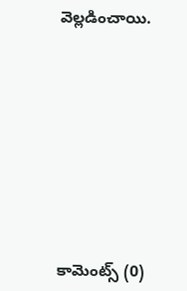వెల్లడించాయి.










కామెంట్స్ (0)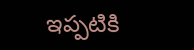ఇప్పటికి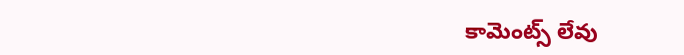కామెంట్స్ లేవు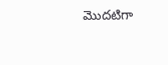మొదటిగా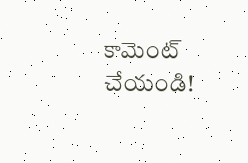కామెంట్ చేయండి!